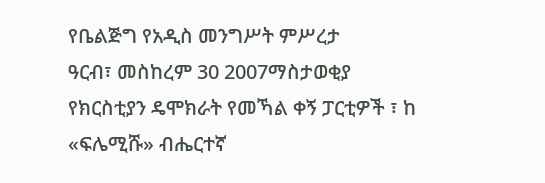የቤልጅግ የአዲስ መንግሥት ምሥረታ
ዓርብ፣ መስከረም 30 2007ማስታወቂያ
የክርስቲያን ዴሞክራት የመኻል ቀኝ ፓርቲዎች ፣ ከ «ፍሌሚሹ» ብሔርተኛ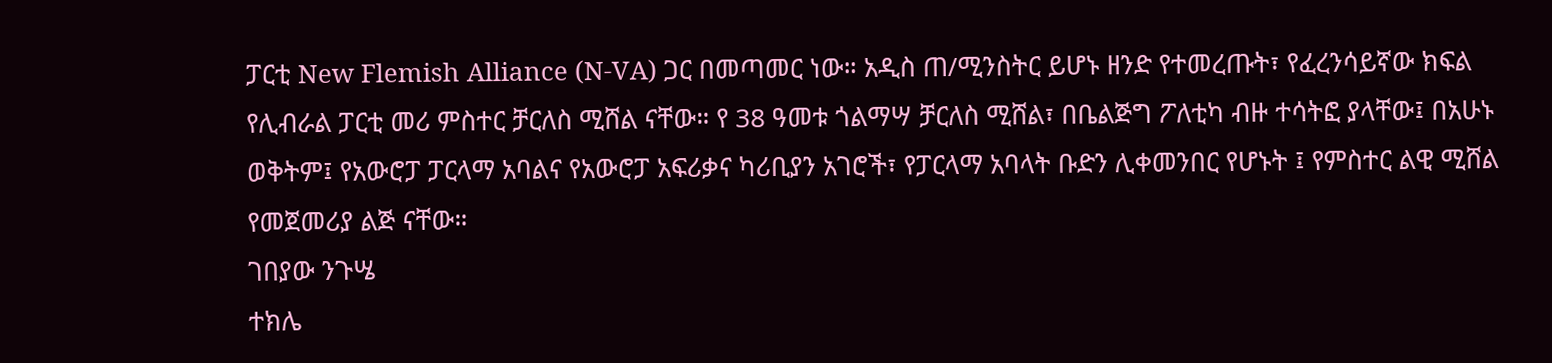ፓርቲ New Flemish Alliance (N-VA) ጋር በመጣመር ነው። አዲስ ጠ/ሚንስትር ይሆኑ ዘንድ የተመረጡት፣ የፈረንሳይኛው ክፍል የሊብራል ፓርቲ መሪ ምስተር ቻርለስ ሚሸል ናቸው። የ 38 ዓመቱ ጎልማሣ ቻርለስ ሚሸል፣ በቤልጅግ ፖለቲካ ብዙ ተሳትፎ ያላቸው፤ በአሁኑ ወቅትም፤ የአውሮፓ ፓርላማ አባልና የአውሮፓ አፍሪቃና ካሪቢያን አገሮች፣ የፓርላማ አባላት ቡድን ሊቀመንበር የሆኑት ፤ የምስተር ልዊ ሚሸል የመጀመሪያ ልጅ ናቸው።
ገበያው ንጉሤ
ተክሌ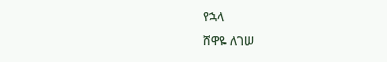የኋላ
ሸዋዬ ለገሠ